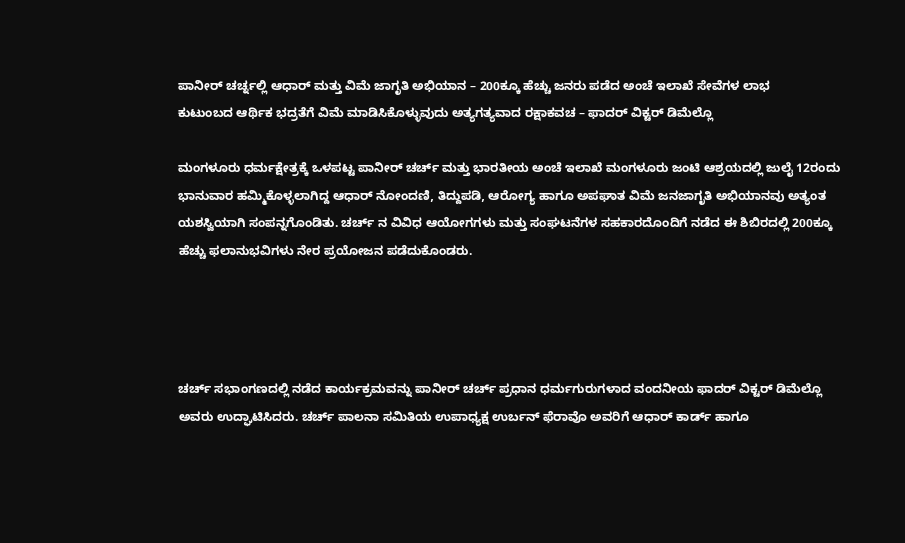ಪಾನೀರ್ ಚರ್ಚ್ನಲ್ಲಿ ಆಧಾರ್ ಮತ್ತು ವಿಮೆ ಜಾಗೃತಿ ಅಭಿಯಾನ – 200ಕ್ಕೂ ಹೆಚ್ಚು ಜನರು ಪಡೆದ ಅಂಚೆ ಇಲಾಖೆ ಸೇವೆಗಳ ಲಾಭ
ಕುಟುಂಬದ ಆರ್ಥಿಕ ಭದ್ರತೆಗೆ ವಿಮೆ ಮಾಡಿಸಿಕೊಳ್ಳುವುದು ಅತ್ಯಗತ್ಯವಾದ ರಕ್ಷಾಕವಚ – ಫಾದರ್ ವಿಕ್ಟರ್ ಡಿಮೆಲ್ಲೊ

ಮಂಗಳೂರು ಧರ್ಮಕ್ಷೇತ್ರಕ್ಕೆ ಒಳಪಟ್ಟ ಪಾನೀರ್ ಚರ್ಚ್ ಮತ್ತು ಭಾರತೀಯ ಅಂಚೆ ಇಲಾಖೆ ಮಂಗಳೂರು ಜಂಟಿ ಆಶ್ರಯದಲ್ಲಿ ಜುಲೈ 12ರಂದು ಭಾನುವಾರ ಹಮ್ಮಿಕೊಳ್ಳಲಾಗಿದ್ದ ಆಧಾರ್ ನೋಂದಣಿ, ತಿದ್ದುಪಡಿ, ಆರೋಗ್ಯ ಹಾಗೂ ಅಪಘಾತ ವಿಮೆ ಜನಜಾಗೃತಿ ಅಭಿಯಾನವು ಅತ್ಯಂತ ಯಶಸ್ವಿಯಾಗಿ ಸಂಪನ್ನಗೊಂಡಿತು. ಚರ್ಚ್ ನ ವಿವಿಧ ಆಯೋಗಗಳು ಮತ್ತು ಸಂಘಟನೆಗಳ ಸಹಕಾರದೊಂದಿಗೆ ನಡೆದ ಈ ಶಿಬಿರದಲ್ಲಿ 200ಕ್ಕೂ ಹೆಚ್ಚು ಫಲಾನುಭವಿಗಳು ನೇರ ಪ್ರಯೋಜನ ಪಡೆದುಕೊಂಡರು.




ಚರ್ಚ್ ಸಭಾಂಗಣದಲ್ಲಿ ನಡೆದ ಕಾರ್ಯಕ್ರಮವನ್ನು ಪಾನೀರ್ ಚರ್ಚ್ ಪ್ರಧಾನ ಧರ್ಮಗುರುಗಳಾದ ವಂದನೀಯ ಫಾದರ್ ವಿಕ್ಟರ್ ಡಿಮೆಲ್ಲೊ ಅವರು ಉದ್ಘಾಟಿಸಿದರು. ಚರ್ಚ್ ಪಾಲನಾ ಸಮಿತಿಯ ಉಪಾಧ್ಯಕ್ಷ ಉರ್ಬನ್ ಫೆರಾವೊ ಅವರಿಗೆ ಆಧಾರ್ ಕಾರ್ಡ್ ಹಾಗೂ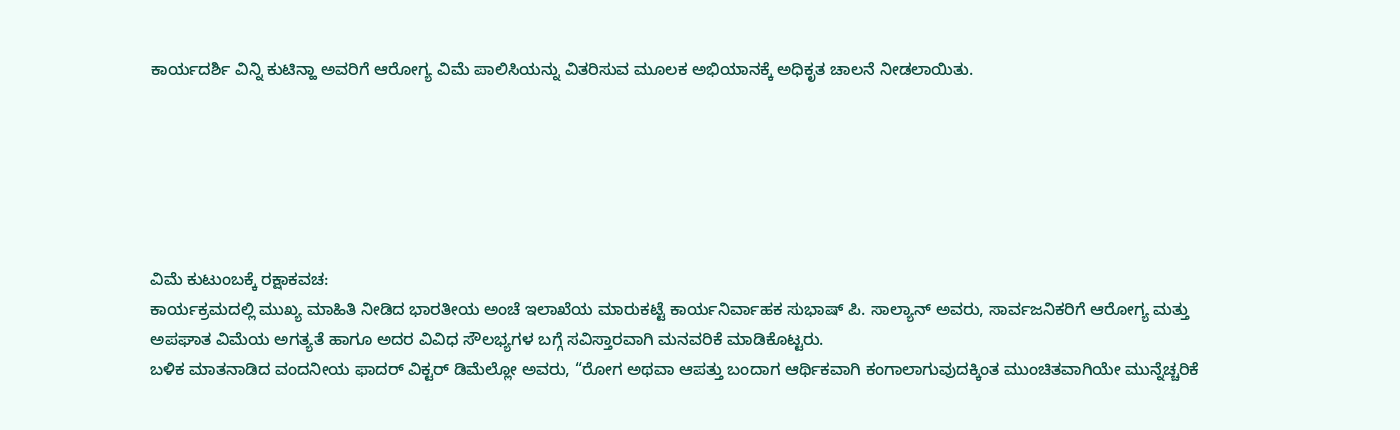ಕಾರ್ಯದರ್ಶಿ ವಿನ್ನಿ ಕುಟಿನ್ಹಾ ಅವರಿಗೆ ಆರೋಗ್ಯ ವಿಮೆ ಪಾಲಿಸಿಯನ್ನು ವಿತರಿಸುವ ಮೂಲಕ ಅಭಿಯಾನಕ್ಕೆ ಅಧಿಕೃತ ಚಾಲನೆ ನೀಡಲಾಯಿತು.






ವಿಮೆ ಕುಟುಂಬಕ್ಕೆ ರಕ್ಷಾಕವಚ:
ಕಾರ್ಯಕ್ರಮದಲ್ಲಿ ಮುಖ್ಯ ಮಾಹಿತಿ ನೀಡಿದ ಭಾರತೀಯ ಅಂಚೆ ಇಲಾಖೆಯ ಮಾರುಕಟ್ಟೆ ಕಾರ್ಯನಿರ್ವಾಹಕ ಸುಭಾಷ್ ಪಿ. ಸಾಲ್ಯಾನ್ ಅವರು, ಸಾರ್ವಜನಿಕರಿಗೆ ಆರೋಗ್ಯ ಮತ್ತು ಅಪಘಾತ ವಿಮೆಯ ಅಗತ್ಯತೆ ಹಾಗೂ ಅದರ ವಿವಿಧ ಸೌಲಭ್ಯಗಳ ಬಗ್ಗೆ ಸವಿಸ್ತಾರವಾಗಿ ಮನವರಿಕೆ ಮಾಡಿಕೊಟ್ಟರು.
ಬಳಿಕ ಮಾತನಾಡಿದ ವಂದನೀಯ ಫಾದರ್ ವಿಕ್ಟರ್ ಡಿಮೆಲ್ಲೋ ಅವರು, “ರೋಗ ಅಥವಾ ಆಪತ್ತು ಬಂದಾಗ ಆರ್ಥಿಕವಾಗಿ ಕಂಗಾಲಾಗುವುದಕ್ಕಿಂತ ಮುಂಚಿತವಾಗಿಯೇ ಮುನ್ನೆಚ್ಚರಿಕೆ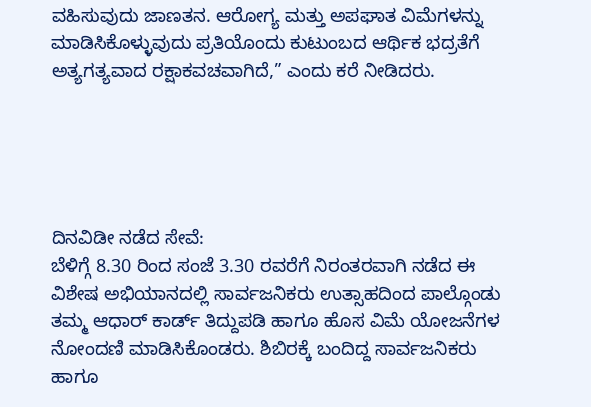ವಹಿಸುವುದು ಜಾಣತನ. ಆರೋಗ್ಯ ಮತ್ತು ಅಪಘಾತ ವಿಮೆಗಳನ್ನು ಮಾಡಿಸಿಕೊಳ್ಳುವುದು ಪ್ರತಿಯೊಂದು ಕುಟುಂಬದ ಆರ್ಥಿಕ ಭದ್ರತೆಗೆ ಅತ್ಯಗತ್ಯವಾದ ರಕ್ಷಾಕವಚವಾಗಿದೆ,” ಎಂದು ಕರೆ ನೀಡಿದರು.





ದಿನವಿಡೀ ನಡೆದ ಸೇವೆ:
ಬೆಳಿಗ್ಗೆ 8.30 ರಿಂದ ಸಂಜೆ 3.30 ರವರೆಗೆ ನಿರಂತರವಾಗಿ ನಡೆದ ಈ ವಿಶೇಷ ಅಭಿಯಾನದಲ್ಲಿ ಸಾರ್ವಜನಿಕರು ಉತ್ಸಾಹದಿಂದ ಪಾಲ್ಗೊಂಡು ತಮ್ಮ ಆಧಾರ್ ಕಾರ್ಡ್ ತಿದ್ದುಪಡಿ ಹಾಗೂ ಹೊಸ ವಿಮೆ ಯೋಜನೆಗಳ ನೋಂದಣಿ ಮಾಡಿಸಿಕೊಂಡರು. ಶಿಬಿರಕ್ಕೆ ಬಂದಿದ್ದ ಸಾರ್ವಜನಿಕರು ಹಾಗೂ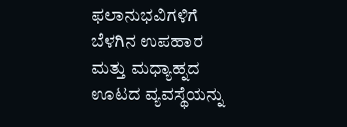ಫಲಾನುಭವಿಗಳಿಗೆ ಬೆಳಗಿನ ಉಪಹಾರ ಮತ್ತು ಮಧ್ಯಾಹ್ನದ ಊಟದ ವ್ಯವಸ್ಥೆಯನ್ನು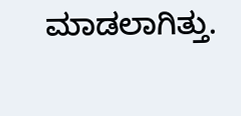ಮಾಡಲಾಗಿತ್ತು.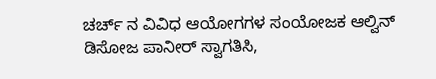ಚರ್ಚ್ ನ ವಿವಿಧ ಆಯೋಗಗಳ ಸಂಯೋಜಕ ಆಲ್ವಿನ್ ಡಿಸೋಜ ಪಾನೀರ್ ಸ್ವಾಗತಿಸಿ,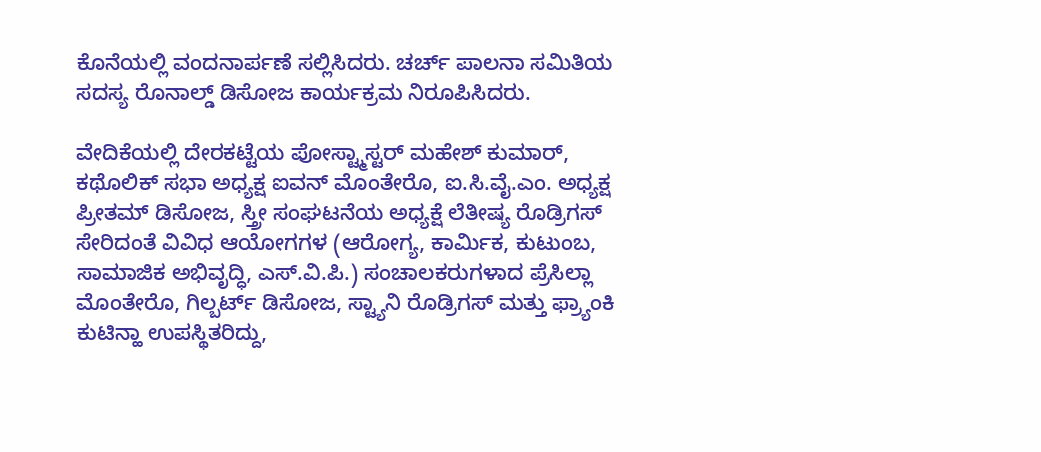ಕೊನೆಯಲ್ಲಿ ವಂದನಾರ್ಪಣೆ ಸಲ್ಲಿಸಿದರು. ಚರ್ಚ್ ಪಾಲನಾ ಸಮಿತಿಯ ಸದಸ್ಯ ರೊನಾಲ್ಡ್ ಡಿಸೋಜ ಕಾರ್ಯಕ್ರಮ ನಿರೂಪಿಸಿದರು.

ವೇದಿಕೆಯಲ್ಲಿ ದೇರಕಟ್ಟೆಯ ಪೋಸ್ಟ್ಮಾಸ್ಟರ್ ಮಹೇಶ್ ಕುಮಾರ್, ಕಥೊಲಿಕ್ ಸಭಾ ಅಧ್ಯಕ್ಷ ಐವನ್ ಮೊಂತೇರೊ, ಐ.ಸಿ.ವೈ.ಎಂ. ಅಧ್ಯಕ್ಷ ಪ್ರೀತಮ್ ಡಿಸೋಜ, ಸ್ತ್ರೀ ಸಂಘಟನೆಯ ಅಧ್ಯಕ್ಷೆ ಲೆತೀಷ್ಯ ರೊಡ್ರಿಗಸ್ ಸೇರಿದಂತೆ ವಿವಿಧ ಆಯೋಗಗಳ (ಆರೋಗ್ಯ, ಕಾರ್ಮಿಕ, ಕುಟುಂಬ, ಸಾಮಾಜಿಕ ಅಭಿವೃದ್ಧಿ, ಎಸ್.ವಿ.ಪಿ.) ಸಂಚಾಲಕರುಗಳಾದ ಪ್ರೆಸಿಲ್ಲಾ ಮೊಂತೇರೊ, ಗಿಲ್ಬರ್ಟ್ ಡಿಸೋಜ, ಸ್ಟ್ಯಾನಿ ರೊಡ್ರಿಗಸ್ ಮತ್ತು ಫ್ರ್ಯಾಂಕಿ ಕುಟಿನ್ಹಾ ಉಪಸ್ಥಿತರಿದ್ದು,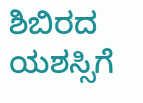ಶಿಬಿರದ ಯಶಸ್ಸಿಗೆ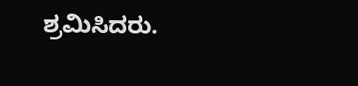ಶ್ರಮಿಸಿದರು.